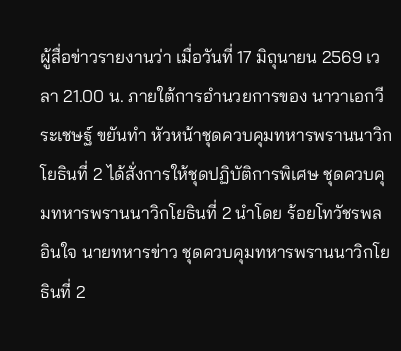ผู้สื่อข่าวรายงานว่า เมื่อวันที่ 17 มิถุนายน 2569 เวลา 21.00 น. ภายใต้การอำนวยการของ นาวาเอกวีระเชษฐ์ ขยันทำ หัวหน้าชุดควบคุมทหารพรานนาวิกโยธินที่ 2 ได้สั่งการให้ชุดปฏิบัติการพิเศษ ชุดควบคุมทหารพรานนาวิกโยธินที่ 2 นำโดย ร้อยโทวัชรพล อินใจ นายทหารข่าว ชุดควบคุมทหารพรานนาวิกโยธินที่ 2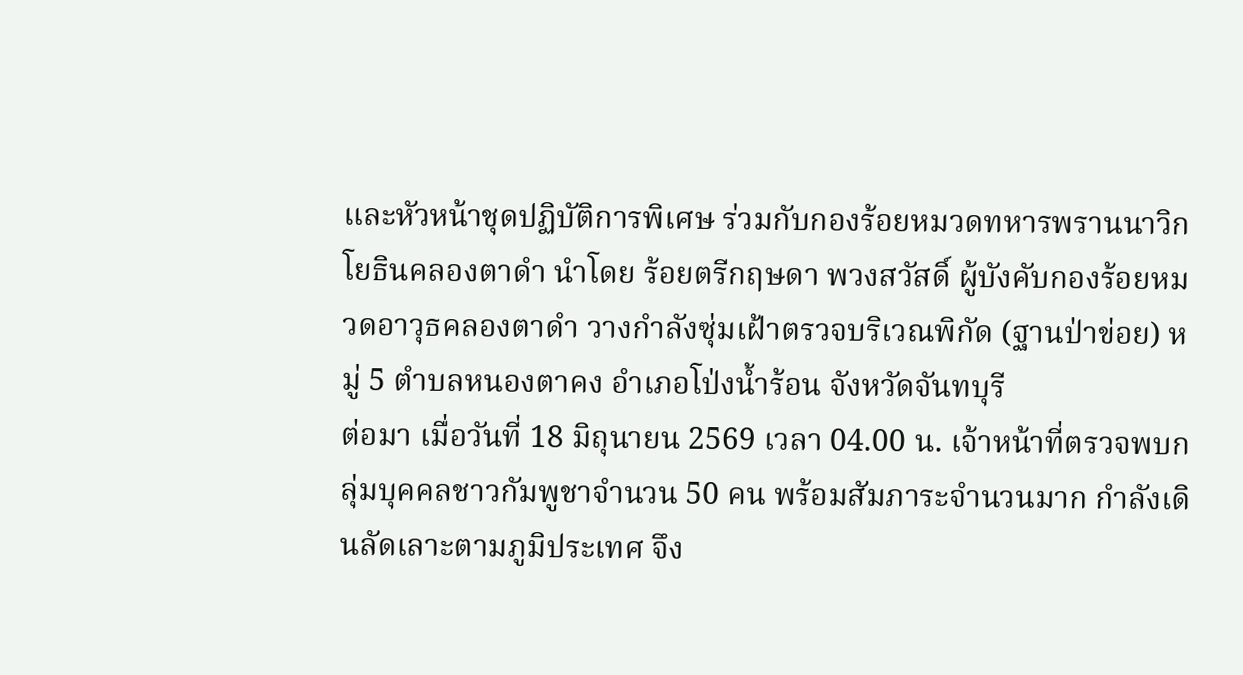และหัวหน้าชุดปฏิบัติการพิเศษ ร่วมกับกองร้อยหมวดทหารพรานนาวิกโยธินคลองตาดำ นำโดย ร้อยตรีกฤษดา พวงสวัสดิ์ ผู้บังคับกองร้อยหมวดอาวุธคลองตาดำ วางกำลังซุ่มเฝ้าตรวจบริเวณพิกัด (ฐานป่าข่อย) หมู่ 5 ตำบลหนองตาคง อำเภอโป่งน้ำร้อน จังหวัดจันทบุรี
ต่อมา เมื่อวันที่ 18 มิถุนายน 2569 เวลา 04.00 น. เจ้าหน้าที่ตรวจพบกลุ่มบุคคลชาวกัมพูชาจำนวน 50 คน พร้อมสัมภาระจำนวนมาก กำลังเดินลัดเลาะตามภูมิประเทศ จึง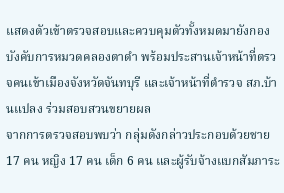แสดงตัวเข้าตรวจสอบและควบคุมตัวทั้งหมดมายังกองบังคับการหมวดคลองตาดำ พร้อมประสานเจ้าหน้าที่ตรวจคนเข้าเมืองจังหวัดจันทบุรี และเจ้าหน้าที่ตำรวจ สภ.บ้านแปลง ร่วมสอบสวนขยายผล
จากการตรวจสอบพบว่า กลุ่มดังกล่าวประกอบด้วยชาย 17 คน หญิง 17 คน เด็ก 6 คน และผู้รับจ้างแบกสัมภาระ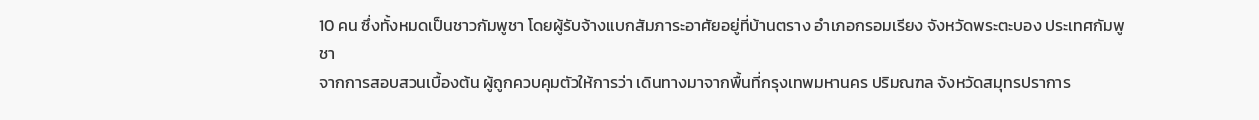10 คน ซึ่งทั้งหมดเป็นชาวกัมพูชา โดยผู้รับจ้างแบกสัมภาระอาศัยอยู่ที่บ้านตราง อำเภอกรอมเรียง จังหวัดพระตะบอง ประเทศกัมพูชา
จากการสอบสวนเบื้องต้น ผู้ถูกควบคุมตัวให้การว่า เดินทางมาจากพื้นที่กรุงเทพมหานคร ปริมณฑล จังหวัดสมุทรปราการ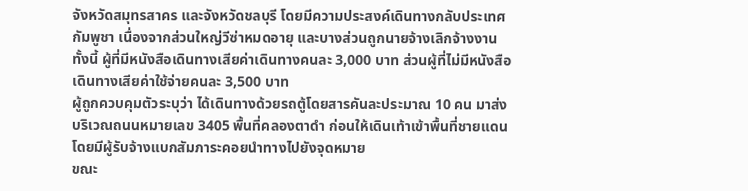จังหวัดสมุทรสาคร และจังหวัดชลบุรี โดยมีความประสงค์เดินทางกลับประเทศกัมพูชา เนื่องจากส่วนใหญ่วีซ่าหมดอายุ และบางส่วนถูกนายจ้างเลิกจ้างงาน ทั้งนี้ ผู้ที่มีหนังสือเดินทางเสียค่าเดินทางคนละ 3,000 บาท ส่วนผู้ที่ไม่มีหนังสือเดินทางเสียค่าใช้จ่ายคนละ 3,500 บาท
ผู้ถูกควบคุมตัวระบุว่า ได้เดินทางด้วยรถตู้โดยสารคันละประมาณ 10 คน มาส่งบริเวณถนนหมายเลข 3405 พื้นที่คลองตาดำ ก่อนให้เดินเท้าเข้าพื้นที่ชายแดน โดยมีผู้รับจ้างแบกสัมภาระคอยนำทางไปยังจุดหมาย
ขณะ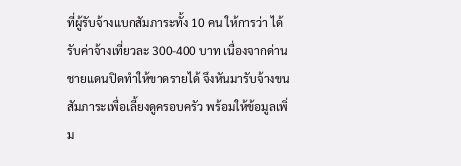ที่ผู้รับจ้างแบกสัมภาระทั้ง 10 คน ให้การว่า ได้รับค่าจ้างเที่ยวละ 300-400 บาท เนื่องจากด่านชายแดนปิดทำให้ขาดรายได้ จึงหันมารับจ้างขนสัมภาระเพื่อเลี้ยงดูครอบครัว พร้อมให้ข้อมูลเพิ่ม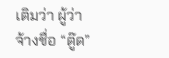เติมว่า ผู้ว่าจ้างชื่อ “ตู๊ด”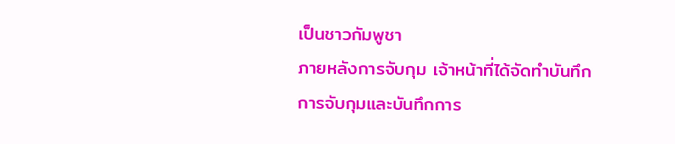เป็นชาวกัมพูชา
ภายหลังการจับกุม เจ้าหน้าที่ได้จัดทำบันทึกการจับกุมและบันทึกการ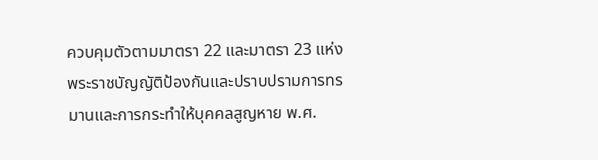ควบคุมตัวตามมาตรา 22 และมาตรา 23 แห่งพระราชบัญญัติป้องกันและปราบปรามการทรมานและการกระทำให้บุคคลสูญหาย พ.ศ.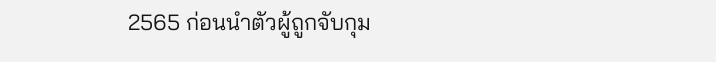2565 ก่อนนำตัวผู้ถูกจับกุม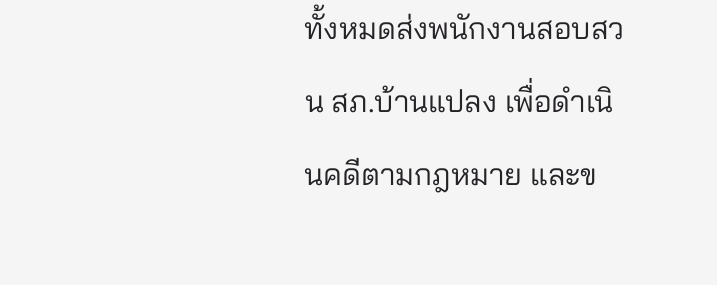ทั้งหมดส่งพนักงานสอบสวน สภ.บ้านแปลง เพื่อดำเนินคดีตามกฎหมาย และข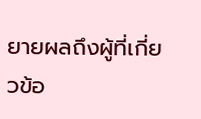ยายผลถึงผู้ที่เกี่ยวข้อ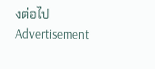งต่อไป
Advertisement